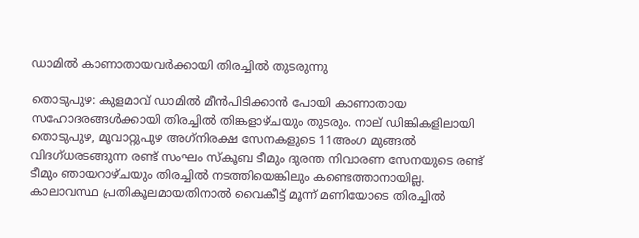ഡാമില്‍ കാണാതായവർക്കായി തിരച്ചിൽ തുടരുന്നു

തൊടുപുഴ: കുളമാവ് ഡാമില്‍ മീന്‍പിടിക്കാന്‍ പോയി കാണാതായ സഹോദരങ്ങൾക്കായി തിരച്ചില്‍ തിങ്കളാഴ്ചയും തുടരും. നാല് ഡിങ്കികളിലായി തൊടുപുഴ, മൂവാറ്റുപുഴ അഗ്‌നിരക്ഷ സേനകളുടെ 11അംഗ മുങ്ങൽ വിദഗ്ധരടങ്ങുന്ന രണ്ട് സംഘം സ്‌കൂബ ടീമും ദുരന്ത നിവാരണ സേനയുടെ രണ്ട് ടീമും ഞായറാഴ്ചയും തിരച്ചില്‍ നടത്തിയെങ്കിലും കണ്ടെത്താനായില്ല. കാലാവസ്ഥ പ്രതികൂലമായതിനാല്‍ വൈകീട്ട് മൂന്ന് മണിയോടെ തിരച്ചില്‍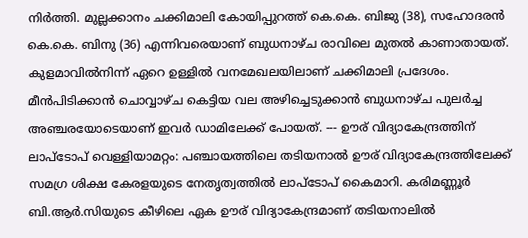നിർത്തി. മുല്ലക്കാനം ചക്കിമാലി കോയിപ്പുറത്ത് കെ.കെ. ബിജു (38), സഹോദരന്‍ കെ.കെ. ബിനു (36) എന്നിവരെയാണ് ബുധനാഴ്ച രാവിലെ മുതല്‍ കാണാതായത്. കുളമാവില്‍നിന്ന് ഏറെ ഉള്ളിൽ വനമേഖലയിലാണ് ചക്കിമാലി പ്രദേശം. മീന്‍പിടിക്കാൻ ചൊവ്വാഴ്ച കെട്ടിയ വല അഴിച്ചെടുക്കാൻ ബുധനാഴ്ച പുലര്‍ച്ച അഞ്ചരയോടെയാണ് ഇവര്‍ ഡാമിലേക്ക് പോയത്. --- ഊര് വിദ്യാകേന്ദ്രത്തിന് ലാപ്ടോപ് വെള്ളിയാമറ്റം: പഞ്ചായത്തിലെ തടിയനാല്‍ ഊര് വിദ്യാകേന്ദ്രത്തിലേക്ക് സമഗ്ര ശിക്ഷ കേരളയുടെ നേതൃത്വത്തില്‍ ലാപ്ടോപ് കൈമാറി. കരിമണ്ണൂര്‍ ബി.ആര്‍.സിയുടെ കീഴിലെ ഏക ഊര് വിദ്യാകേന്ദ്രമാണ് തടിയനാലില്‍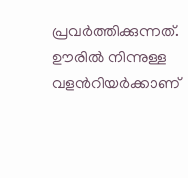പ്രവര്‍ത്തിക്കുന്നത്. ഊരില്‍ നിന്നുള്ള വളൻറിയര്‍ക്കാണ്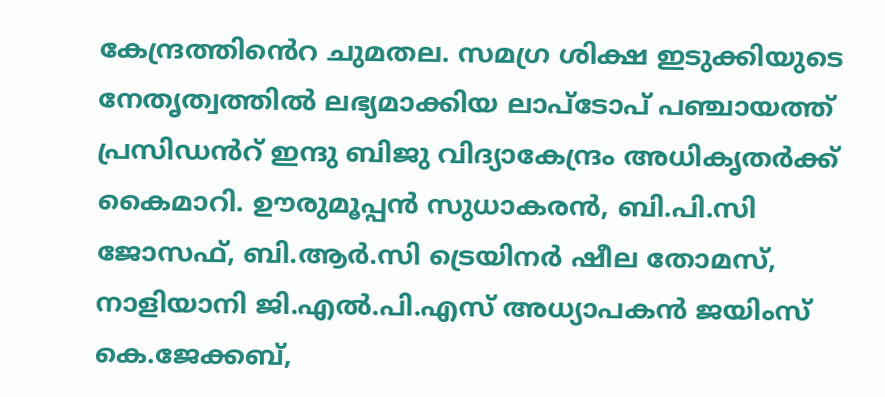കേന്ദ്രത്തിൻെറ ചുമതല. സമഗ്ര ശിക്ഷ ഇടുക്കിയുടെ നേതൃത്വത്തില്‍ ലഭ്യമാക്കിയ ലാപ്ടോപ് പഞ്ചായത്ത് പ്രസിഡൻറ് ഇന്ദു ബിജു വിദ്യാകേന്ദ്രം അധികൃതര്‍ക്ക് കൈമാറി. ഊരുമൂപ്പന്‍ സുധാകരന്‍, ബി.പി.സി ജോസഫ്, ബി.ആര്‍.സി ട്രെയിനര്‍ ഷീല തോമസ്, നാളിയാനി ജി.എല്‍.പി.എസ് അധ്യാപകന്‍ ജയിംസ് കെ.ജേക്കബ്,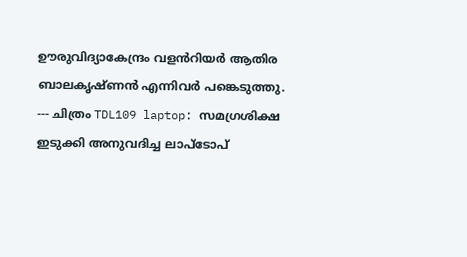ഊരുവിദ്യാകേന്ദ്രം വളൻറിയര്‍ ആതിര ബാലകൃഷ്ണന്‍ എന്നിവര്‍ പങ്കെടുത്തു. --- ചിത്രം TDL109 laptop: സമഗ്രശിക്ഷ ഇടുക്കി അനുവദിച്ച ലാപ്ടോപ്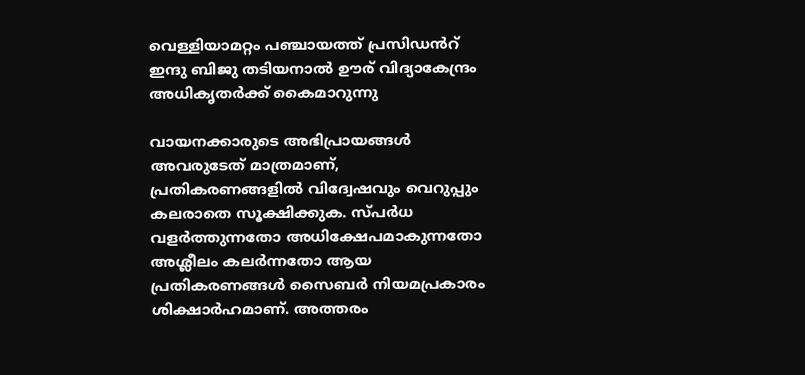വെള്ളിയാമറ്റം പഞ്ചായത്ത് പ്രസിഡൻറ് ഇന്ദു ബിജു തടിയനാല്‍ ഊര് വിദ്യാകേന്ദ്രം അധികൃതര്‍ക്ക് കൈമാറുന്നു

വായനക്കാരുടെ അഭിപ്രായങ്ങള്‍ അവരുടേത് മാത്രമാണ്, പ്രതികരണങ്ങളിൽ വിദ്വേഷവും വെറുപ്പും കലരാതെ സൂക്ഷിക്കുക. സ്പർധ വളർത്തുന്നതോ അധിക്ഷേപമാകുന്നതോ അശ്ലീലം കലർന്നതോ ആയ പ്രതികരണങ്ങൾ സൈബർ നിയമപ്രകാരം ശിക്ഷാർഹമാണ്. അത്തരം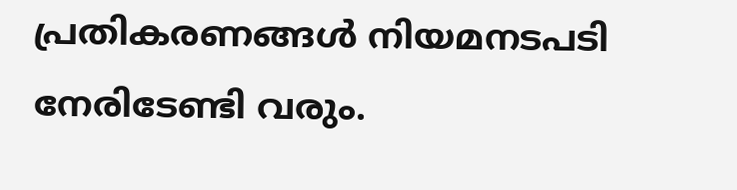പ്രതികരണങ്ങൾ നിയമനടപടി നേരിടേണ്ടി വരും.